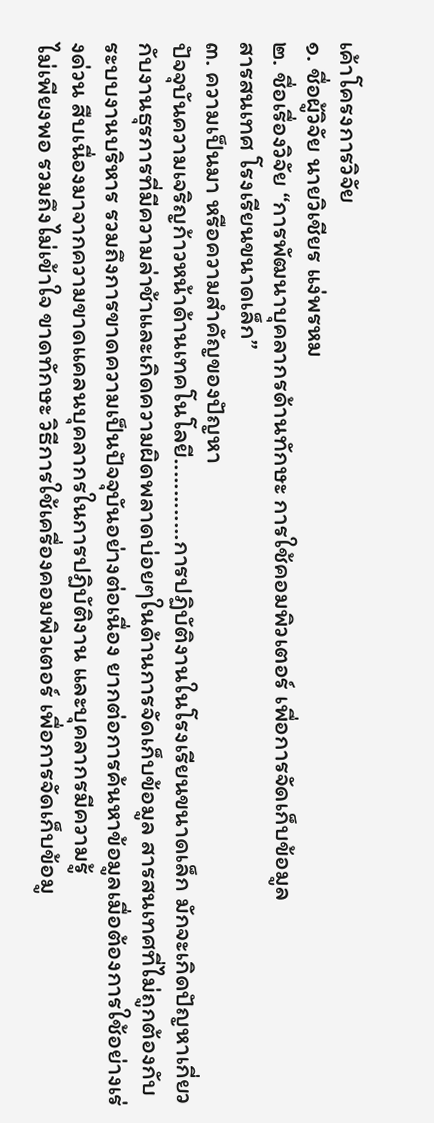เค้าโครงการวิจัย
๑. ชื่อผู้วิจัย นายวิเชียร แง่พรหม
๒. ชื่อเรื่องวิจัย “การพัฒนาบุคลากรด้านทักษะ การใช้คอมพิวเตอร์ เพื่อการจัดเก็บข้อมูล
สารสนเทศ โรงเรียนขนาดเล็ก”
๓. ความเป็นมา หรือความสำคัญของปัญหา
ปัจจุบันความเจริญก้าวหน้าด้านเทคโนโลยี.............การปฏิบัติงานในโรงเรียนขนาดเล็ก มักจะเกิดปัญหาเกี่ยวกับงานธุรการที่มีความล่าช้าและเกิดความผิดพลาดบ่อยๆในด้านการจัดเก็บข้อมูล สารสนเทศที่ไม่ถูกต้องกับระบบงานบริหาร รวมถึงการขาดความเป็นปัจจุบันอย่างต่อเนื่อง ยากต่อการค้นหาข้อมูลเมื่อต้องการใช้อย่างเร่งด่วน สืบเนื่องมาจากความขาดแคลนบุคลากรในการปฏิบัติงาน และบุคลากรมีความรู้
ไม่เพียงพอ รวมถึงไม่เข้าใจ ขาดทักษะ วิธีการใช้เครื่องคอมพิวเตอร์ เพื่อการจัดเก็บข้อมู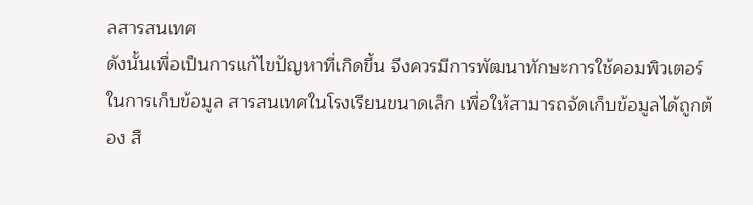ลสารสนเทศ
ดังนั้นเพื่อเป็นการแก้ไขปัญหาที่เกิดขึ้น จึงควรมีการพัฒนาทักษะการใช้คอมพิวเตอร์ในการเก็บข้อมูล สารสนเทศในโรงเรียนขนาดเล็ก เพื่อให้สามารถจัดเก็บข้อมูลได้ถูกต้อง สื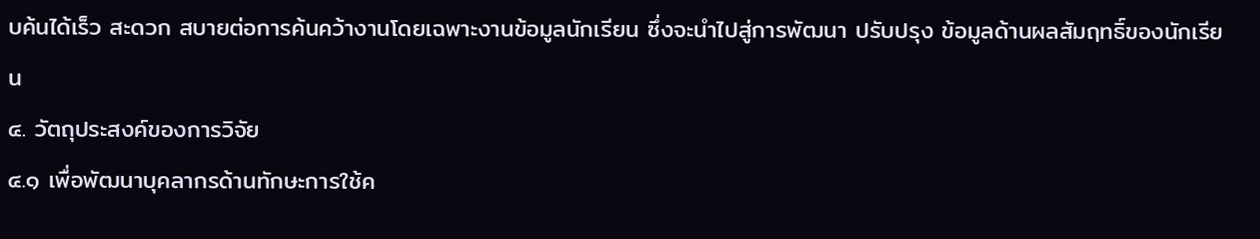บค้นได้เร็ว สะดวก สบายต่อการค้นคว้างานโดยเฉพาะงานข้อมูลนักเรียน ซึ่งจะนำไปสู่การพัฒนา ปรับปรุง ข้อมูลด้านผลสัมฤทธิ์ของนักเรียน
๔. วัตถุประสงค์ของการวิจัย
๔.๑ เพื่อพัฒนาบุคลากรด้านทักษะการใช้ค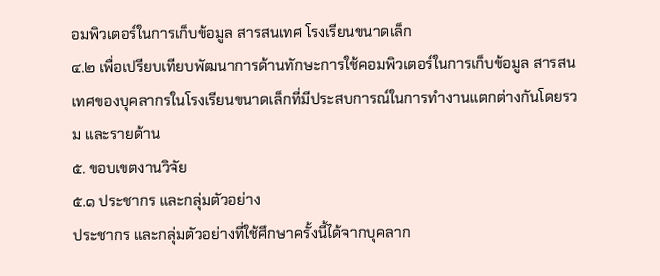อมพิวเตอร์ในการเก็บข้อมูล สารสนเทศ โรงเรียนขนาดเล็ก
๔.๒ เพื่อเปรียบเทียบพัฒนาการด้านทักษะการใช้คอมพิวเตอร์ในการเก็บข้อมูล สารสนเทศของบุคลากรในโรงเรียนขนาดเล็กที่มีประสบการณ์ในการทำงานแตกต่างกันโดยรวม และรายด้าน
๕. ขอบเขตงานวิจัย
๕.๑ ประชากร และกลุ่มตัวอย่าง
ประชากร และกลุ่มตัวอย่างที่ใช้ศึกษาครั้งนี้ได้จากบุคลาก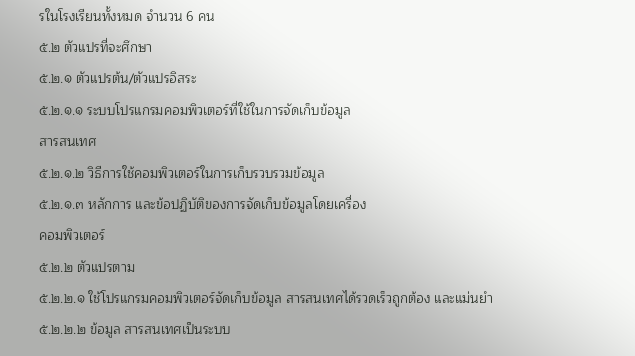รในโรงเรียนทั้งหมด จำนวน 6 คน
๕.๒ ตัวแปรที่จะศึกษา
๕.๒.๑ ตัวแปรต้น/ตัวแปรอิสระ
๕.๒.๑.๑ ระบบโปรแกรมคอมพิวเตอร์ที่ใช้ในการจัดเก็บข้อมูล
สารสนเทศ
๕.๒.๑.๒ วิธีการใช้คอมพิวเตอร์ในการเก็บรวบรวมข้อมูล
๕.๒.๑.๓ หลักการ และข้อปฏิบัติของการจัดเก็บข้อมูลโดยเครื่อง
คอมพิวเตอร์
๕.๒.๒ ตัวแปรตาม
๕.๒.๒.๑ ใช้โปรแกรมคอมพิวเตอร์จัดเก็บข้อมูล สารสนเทศได้รวดเร็วถูกต้อง และแม่นยำ
๕.๒.๒.๒ ข้อมูล สารสนเทศเป็นระบบ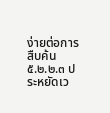ง่ายต่อการสืบค้น
๕.๒.๒.๓ ประหยัดเว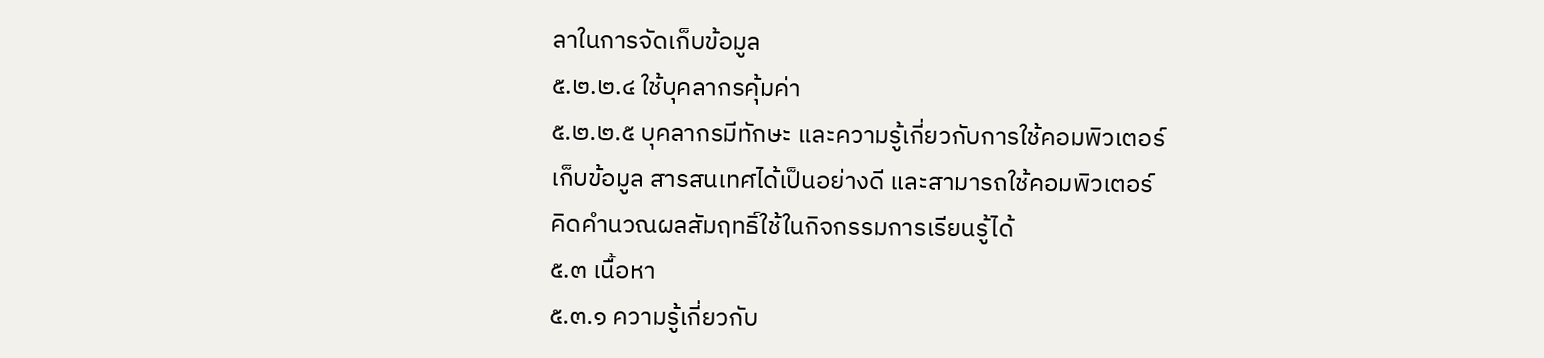ลาในการจัดเก็บข้อมูล
๕.๒.๒.๔ ใช้บุคลากรคุ้มค่า
๕.๒.๒.๕ บุคลากรมีทักษะ และความรู้เกี่ยวกับการใช้คอมพิวเตอร์เก็บข้อมูล สารสนเทศได้เป็นอย่างดี และสามารถใช้คอมพิวเตอร์คิดคำนวณผลสัมฤทธิ์ใช้ในกิจกรรมการเรียนรู้ได้
๕.๓ เนื้อหา
๕.๓.๑ ความรู้เกี่ยวกับ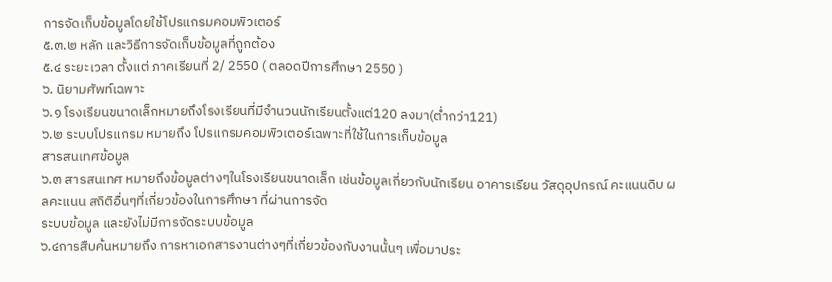การจัดเก็บข้อมูลโดยใช้โปรแกรมคอมพิวเตอร์
๕.๓.๒ หลัก และวิธีการจัดเก็บข้อมูลที่ถูกต้อง
๕.๔ ระยะเวลา ตั้งแต่ ภาคเรียนที่ 2/ 2550 ( ตลอดปีการศึกษา 2550 )
๖. นิยามศัพท์เฉพาะ
๖.๑ โรงเรียนขนาดเล็กหมายถึงโรงเรียนที่มีจำนวนนักเรียนตั้งแต่120 ลงมา(ต่ำกว่า121)
๖.๒ ระบบโปรแกรม หมายถึง โปรแกรมคอมพิวเตอร์เฉพาะที่ใช้ในการเก็บข้อมูล
สารสนเทศข้อมูล
๖.๓ สารสนเทศ หมายถึงข้อมูลต่างๆในโรงเรียนขนาดเล็ก เช่นข้อมูลเกี่ยวกับนักเรียน อาคารเรียน วัสดุอุปกรณ์ คะแนนดิบ ผลคะแนน สถิติอื่นๆที่เกี่ยวข้องในการศึกษา ที่ผ่านการจัด
ระบบข้อมูล และยังไม่มีการจัดระบบข้อมูล
๖.๔การสืบค้นหมายถึง การหาเอกสารงานต่างๆที่เกี่ยวข้องกับงานนั้นๆ เพื่อมาประ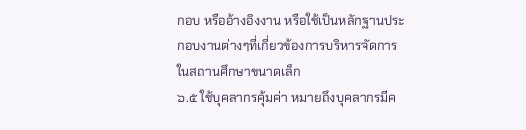กอบ หรืออ้างอิงงาน หรือใช้เป็นหลักฐานประกอบงานต่างๆที่เกี่ยวข้องการบริหารจัดการในสถานศึกษาขนาดเล็ก
๖.๕ ใช้บุคลากรคุ้มค่า หมายถึงบุคลากรมีค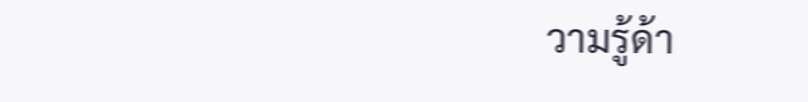วามรู้ด้า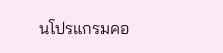นโปรแกรมคอ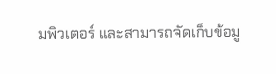มพิวเตอร์ และสามารถจัดเก็บข้อมู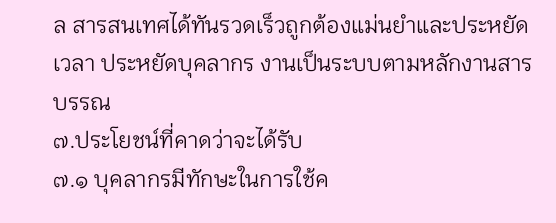ล สารสนเทศได้ทันรวดเร็วถูกต้องแม่นยำและประหยัดเวลา ประหยัดบุคลากร งานเป็นระบบตามหลักงานสารบรรณ
๗.ประโยชน์ที่คาดว่าจะได้รับ
๗.๑ บุคลากรมีทักษะในการใช้ค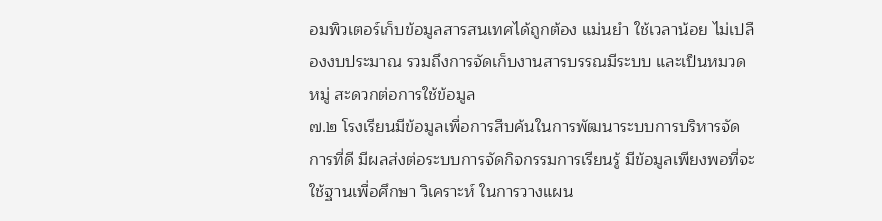อมพิวเตอร์เก็บข้อมูลสารสนเทศได้ถูกต้อง แม่นยำ ใช้เวลาน้อย ไม่เปลืองงบประมาณ รวมถึงการจัดเก็บงานสารบรรณมีระบบ และเป็นหมวดหมู่ สะดวกต่อการใช้ข้อมูล
๗.๒ โรงเรียนมีข้อมูลเพื่อการสืบค้นในการพัฒนาระบบการบริหารจัดการที่ดี มีผลส่งต่อระบบการจัดกิจกรรมการเรียนรู้ มีข้อมูลเพียงพอที่จะใช้ฐานเพื่อศึกษา วิเคราะห์ ในการวางแผน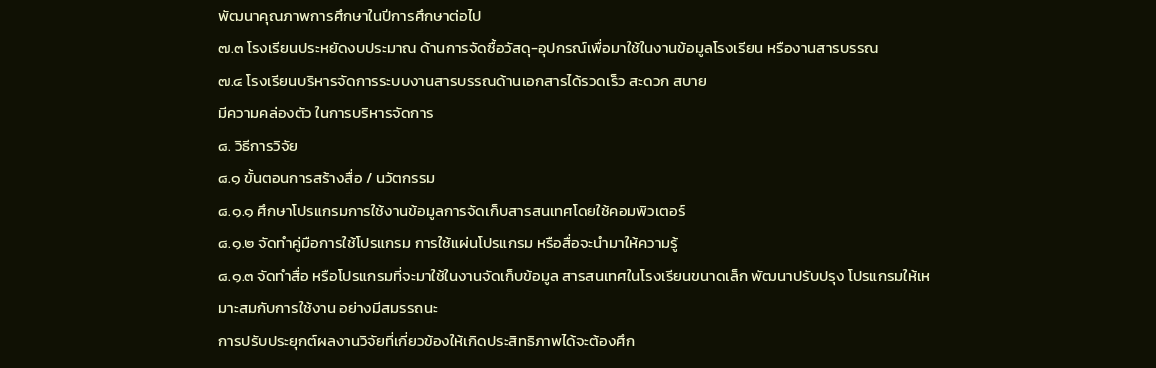พัฒนาคุณภาพการศึกษาในปีการศึกษาต่อไป
๗.๓ โรงเรียนประหยัดงบประมาณ ด้านการจัดซื้อวัสดุ-อุปกรณ์เพื่อมาใช้ในงานข้อมูลโรงเรียน หรืองานสารบรรณ
๗.๔ โรงเรียนบริหารจัดการระบบงานสารบรรณด้านเอกสารได้รวดเร็ว สะดวก สบาย
มีความคล่องตัว ในการบริหารจัดการ
๘. วิธีการวิจัย
๘.๑ ขั้นตอนการสร้างสื่อ / นวัตกรรม
๘.๑.๑ ศึกษาโปรแกรมการใช้งานข้อมูลการจัดเก็บสารสนเทศโดยใช้คอมพิวเตอร์
๘.๑.๒ จัดทำคู่มือการใช้โปรแกรม การใช้แผ่นโปรแกรม หรือสื่อจะนำมาให้ความรู้
๘.๑.๓ จัดทำสื่อ หรือโปรแกรมที่จะมาใช้ในงานจัดเก็บข้อมูล สารสนเทศในโรงเรียนขนาดเล็ก พัฒนาปรับปรุง โปรแกรมให้เหมาะสมกับการใช้งาน อย่างมีสมรรถนะ
การปรับประยุกต์ผลงานวิจัยที่เกี่ยวข้องให้เกิดประสิทธิภาพได้จะต้องศึก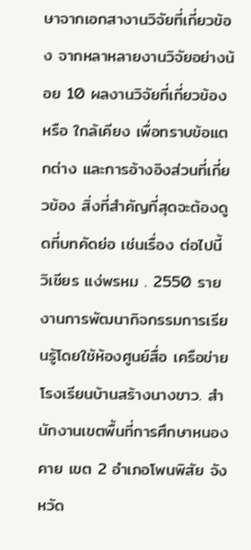ษาจากเอกสางานวิจัยที่เกี่ยวข้อง จากหลาหลายงานวิจัยอย่างน้อย 10 ผลงานวิจัยที่เกี่ยวข้องหรือ ใกล้เคียง เพื่อทราบข้อแตกต่าง และการอ้างอิงส่วนที่เกี่ยวข้อง สิ่งที่สำคัญที่สุดจะต้องดูดที่บทคัดย่อ เช่นเรื่อง ต่อไปนี้
วิเชียร แง่พรหม . 2550 รายงานการพัฒนากิจกรรมการเรียนรู้โดยใช้ห้องศูนย์สื่อ เครือข่าย โรงเรียนบ้านสร้างนางขาว. สำนักงานเขตพื้นที่การศึกษาหนองคาย เขต 2 อำเภอโพนพิสัย จังหวัด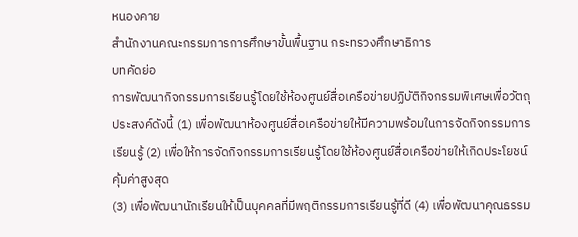หนองคาย
สำนักงานคณะกรรมการการศึกษาขั้นพื้นฐาน กระทรวงศึกษาธิการ
บทคัดย่อ
การพัฒนากิจกรรมการเรียนรู้โดยใช้ห้องศูนย์สื่อเครือข่ายปฏิบัติกิจกรรมพิเศษเพื่อวัตถุประสงค์ดังนี้ (1) เพื่อพัฒนาห้องศูนย์สื่อเครือข่ายให้มีความพร้อมในการจัดกิจกรรมการเรียนรู้ (2) เพื่อให้การจัดกิจกรรมการเรียนรู้โดยใช้ห้องศูนย์สื่อเครือข่ายให้เกิดประโยชน์คุ้มค่าสูงสุด
(3) เพื่อพัฒนานักเรียนให้เป็นบุคคลที่มีพฤติกรรมการเรียนรู้ที่ดี (4) เพื่อพัฒนาคุณธรรม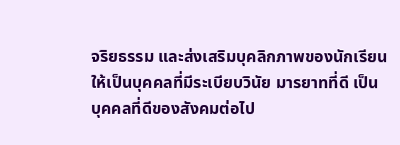จริยธรรม และส่งเสริมบุคลิกภาพของนักเรียนให้เป็นบุคคลที่มีระเบียบวินัย มารยาทที่ดี เป็นบุคคลที่ดีของสังคมต่อไป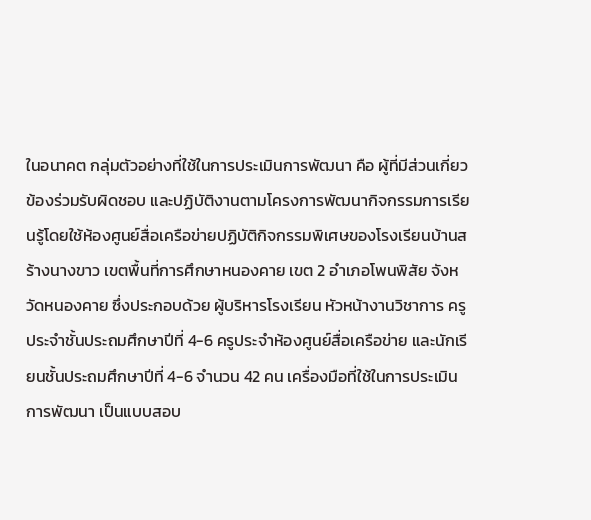ในอนาคต กลุ่มตัวอย่างที่ใช้ในการประเมินการพัฒนา คือ ผู้ที่มีส่วนเกี่ยวข้องร่วมรับผิดชอบ และปฏิบัติงานตามโครงการพัฒนากิจกรรมการเรียนรู้โดยใช้ห้องศูนย์สื่อเครือข่ายปฏิบัติกิจกรรมพิเศษของโรงเรียนบ้านสร้างนางขาว เขตพื้นที่การศึกษาหนองคาย เขต 2 อำเภอโพนพิสัย จังหวัดหนองคาย ซึ่งประกอบด้วย ผู้บริหารโรงเรียน หัวหน้างานวิชาการ ครูประจำชั้นประถมศึกษาปีที่ 4-6 ครูประจำห้องศูนย์สื่อเครือข่าย และนักเรียนชั้นประถมศึกษาปีที่ 4-6 จำนวน 42 คน เครื่องมือที่ใช้ในการประเมินการพัฒนา เป็นแบบสอบ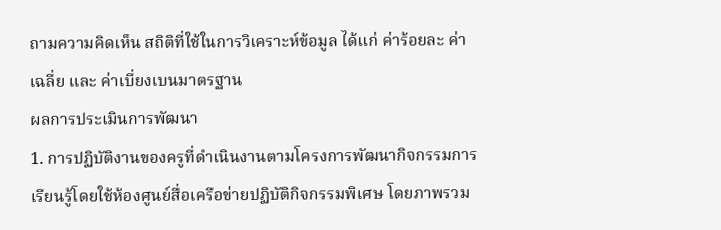ถามความคิดเห็น สถิติที่ใช้ในการวิเคราะห์ข้อมูล ได้แก่ ค่าร้อยละ ค่าเฉลี่ย และ ค่าเบี่ยงเบนมาตรฐาน
ผลการประเมินการพัฒนา
1. การปฏิบัติงานของครูที่ดำเนินงานตามโครงการพัฒนากิจกรรมการเรียนรู้โดยใช้ห้องศูนย์สื่อเครือข่ายปฏิบัติกิจกรรมพิเศษ โดยภาพรวม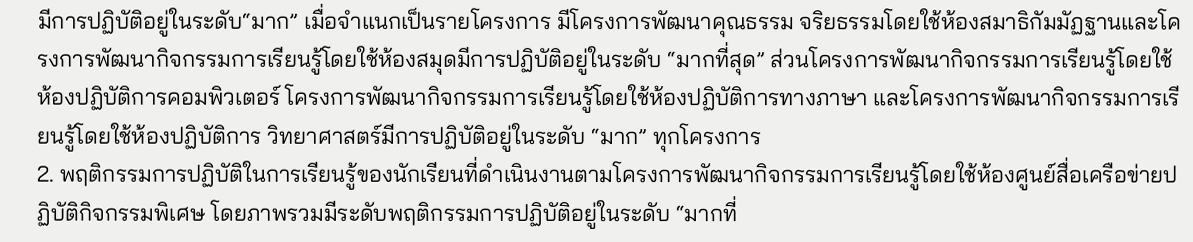มีการปฏิบัติอยู่ในระดับ“มาก” เมื่อจำแนกเป็นรายโครงการ มีโครงการพัฒนาคุณธรรม จริยธรรมโดยใช้ห้องสมาธิกัมมัฏฐานและโครงการพัฒนากิจกรรมการเรียนรู้โดยใช้ห้องสมุดมีการปฏิบัติอยู่ในระดับ “มากที่สุด” ส่วนโครงการพัฒนากิจกรรมการเรียนรู้โดยใช้ห้องปฏิบัติการคอมพิวเตอร์ โครงการพัฒนากิจกรรมการเรียนรู้โดยใช้ห้องปฏิบัติการทางภาษา และโครงการพัฒนากิจกรรมการเรียนรู้โดยใช้ห้องปฏิบัติการ วิทยาศาสตร์มีการปฏิบัติอยู่ในระดับ “มาก” ทุกโครงการ
2. พฤติกรรมการปฏิบัติในการเรียนรู้ของนักเรียนที่ดำเนินงานตามโครงการพัฒนากิจกรรมการเรียนรู้โดยใช้ห้องศูนย์สื่อเครือข่ายปฏิบัติกิจกรรมพิเศษ โดยภาพรวมมีระดับพฤติกรรมการปฏิบัติอยู่ในระดับ “มากที่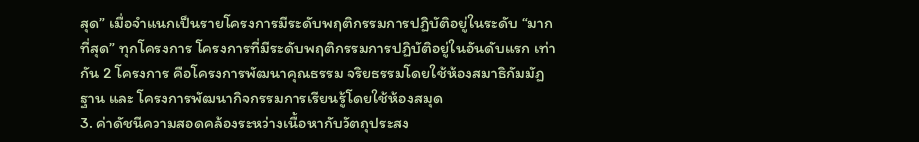สุด” เมื่อจำแนกเป็นรายโครงการมีระดับพฤติกรรมการปฏิบัติอยู่ในระดับ “มากที่สุด” ทุกโครงการ โครงการที่มีระดับพฤติกรรมการปฏิบัติอยู่ในอันดับแรก เท่ากัน 2 โครงการ คือโครงการพัฒนาคุณธรรม จริยธรรมโดยใช้ห้องสมาธิกัมมัฏฐาน และ โครงการพัฒนากิจกรรมการเรียนรู้โดยใช้ห้องสมุด
3. ค่าดัชนีความสอดคล้องระหว่างเนื้อหากับวัตถุประสง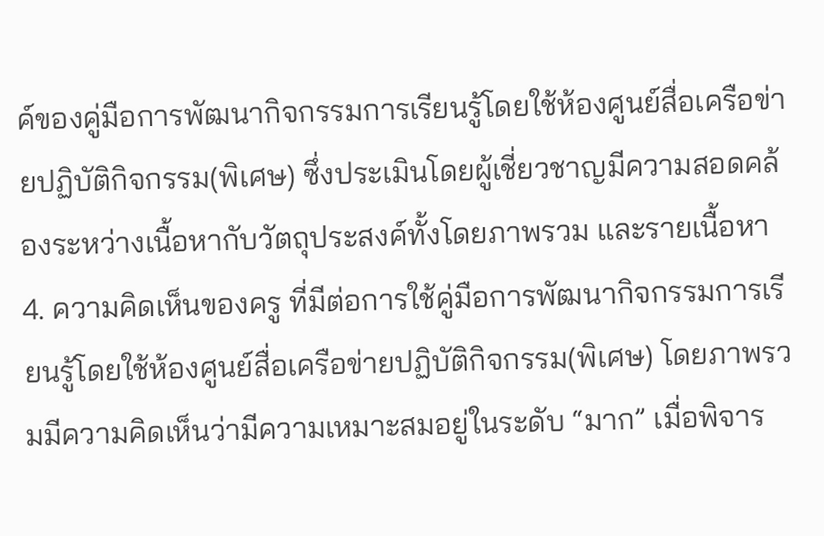ค์ของคู่มือการพัฒนากิจกรรมการเรียนรู้โดยใช้ห้องศูนย์สื่อเครือข่ายปฏิบัติกิจกรรม(พิเศษ) ซึ่งประเมินโดยผู้เชี่ยวชาญมีความสอดคล้องระหว่างเนื้อหากับวัตถุประสงค์ทั้งโดยภาพรวม และรายเนื้อหา
4. ความคิดเห็นของครู ที่มีต่อการใช้คู่มือการพัฒนากิจกรรมการเรียนรู้โดยใช้ห้องศูนย์สื่อเครือข่ายปฏิบัติกิจกรรม(พิเศษ) โดยภาพรวมมีความคิดเห็นว่ามีความเหมาะสมอยู่ในระดับ “มาก” เมื่อพิจาร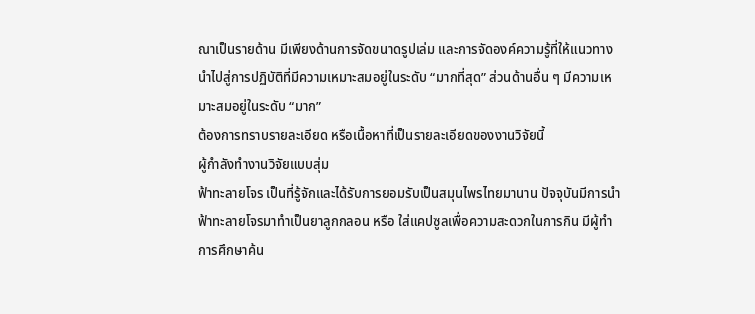ณาเป็นรายด้าน มีเพียงด้านการจัดขนาดรูปเล่ม และการจัดองค์ความรู้ที่ให้แนวทางนำไปสู่การปฏิบัติที่มีความเหมาะสมอยู่ในระดับ “มากที่สุด” ส่วนด้านอื่น ๆ มีความเหมาะสมอยู่ในระดับ “มาก”
ต้องการทราบรายละเอียด หรือเนื้อหาที่เป็นรายละเอียดของงานวิจัยนี้
ผู้กำลังทำงานวิจัยแบบสุ่ม
ฟ้าทะลายโจร เป็นที่รู้จักและได้รับการยอมรับเป็นสมุนไพรไทยมานาน ปัจจุบันมีการนำฟ้าทะลายโจรมาทำเป็นยาลูกกลอน หรือ ใส่แคปซูลเพื่อความสะดวกในการกิน มีผู้ทำการศึกษาค้น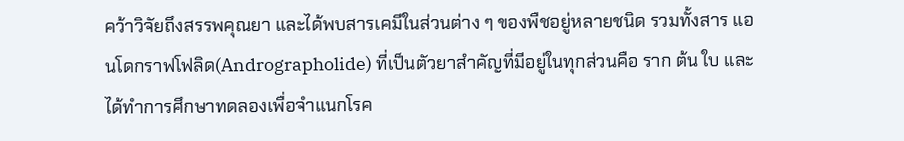คว้าวิจัยถึงสรรพคุณยา และได้พบสารเคมีในส่วนต่าง ๆ ของพืชอยู่หลายชนิด รวมทั้งสาร แอนโดกราฟโฟลิด(Andrographolide) ที่เป็นตัวยาสำคัญที่มีอยู่ในทุกส่วนคือ ราก ต้น ใบ และได้ทำการศึกษาทดลองเพื่อจำแนกโรค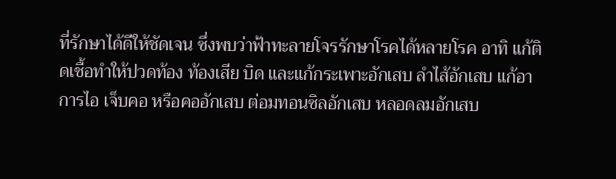ที่รักษาได้ดีให้ชัดเจน ซึ่งพบว่าฟ้าทะลายโจรรักษาโรคได้หลายโรค อาทิ แก้ติดเชื้อทำให้ปวดท้อง ท้องเสีย บิด และแก้กระเพาะอักเสบ ลำไส้อักเสบ แก้อาการไอ เจ็บคอ หรือคออักเสบ ต่อมทอนซิลอักเสบ หลอดลมอักเสบ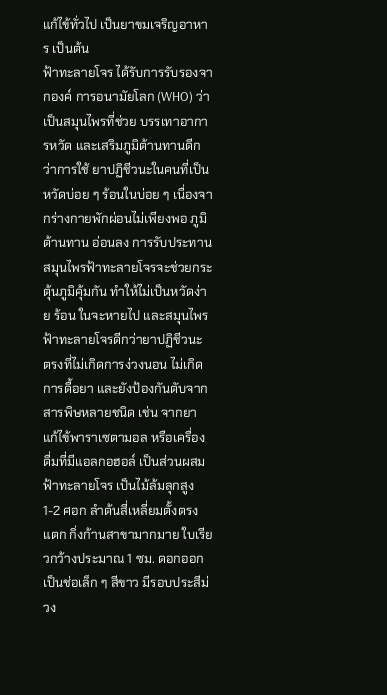แก้ไข้ทั่วไป เป็นยาขมเจริญอาหาร เป็นต้น
ฟ้าทะลายโจร ได้รับการรับรองจากองค์ การอนามัยโลก (WHO) ว่าเป็นสมุนไพรที่ช่วย บรรเทาอาการหวัด และเสริมภูมิต้านทานดีกว่าการใช้ ยาปฏิชีวนะในคนที่เป็นหวัดบ่อย ๆ ร้อนในบ่อย ๆ เนื่องจากร่างกายพักผ่อนไม่เพียงพอ ภูมิต้านทาน อ่อนลง การรับประทานสมุนไพรฟ้าทะลายโจรจะช่วยกระตุ้นภูมิคุ้มกัน ทำให้ไม่เป็นหวัดง่าย ร้อน ในจะหายไป และสมุนไพรฟ้าทะลายโจรดีกว่ายาปฏิชีวนะ ตรงที่ไม่เกิดการง่วงนอน ไม่เกิดการดื้อยา และยังป้องกันตับจากสารพิษหลายชนิด เช่น จากยา แก้ไข้พาราเซตามอล หรือเครื่องดื่มที่มีแอลกอฮอล์ เป็นส่วนผสม
ฟ้าทะลายโจร เป็นไม้ล้มลุกสูง 1-2 ศอก ลำต้นสี่เหลี่ยมตั้งตรง แตก กิ่งก้านสาขามากมาย ใบเรียวกว้างประมาณ 1 ซม. ดอกออกเป็นช่อเล็ก ๆ สีขาว มีรอบประสีม่วง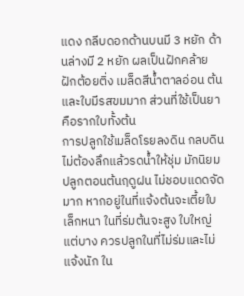แดง กลีบดอกด้านบนมี 3 หยัก ด้านล่างมี 2 หยัก ผลเป็นฝักคล้ายฝักต้อยติ่ง เมล็ดสีน้ำตาลอ่อน ต้นและใบมีรสขมมาก ส่วนที่ใช้เป็นยาคือรากใบทั้งต้น
การปลูกใช้เมล็ดโรยลงดิน กลบดินไม่ต้องลึกแล้วรดน้ำให้ชุ่ม มักนิยมปลูกตอนต้นฤดูฝน ไม่ชอบแดดจัดมาก หากอยู่ในที่แจ้งต้นจะเตี้ยใบเล็กหนา ในที่ร่มต้นจะสูง ใบใหญ่แต่บาง ควรปลูกในที่ไม่ร่มและไม่แจ้งนัก ใน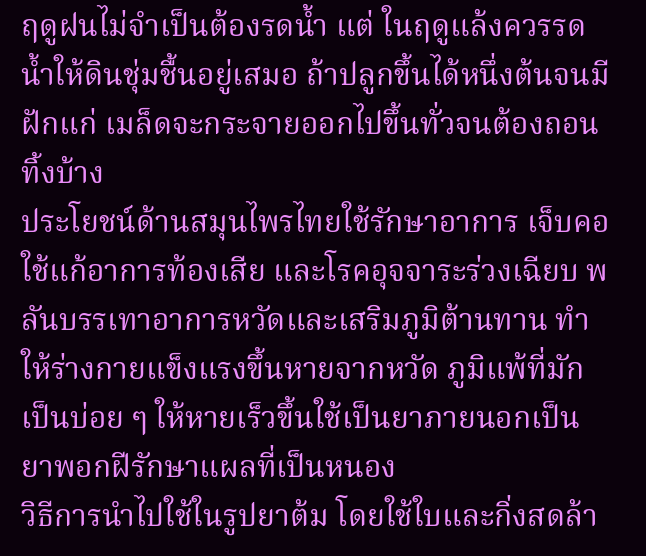ฤดูฝนไม่จำเป็นต้องรดน้ำ แต่ ในฤดูแล้งควรรดน้ำให้ดินชุ่มชื้นอยู่เสมอ ถ้าปลูกขึ้นได้หนึ่งต้นจนมีฝักแก่ เมล็ดจะกระจายออกไปขึ้นทั่วจนต้องถอนทิ้งบ้าง
ประโยชน์ด้านสมุนไพรไทยใช้รักษาอาการ เจ็บคอใช้แก้อาการท้องเสีย และโรคอุจจาระร่วงเฉียบ พลันบรรเทาอาการหวัดและเสริมภูมิต้านทาน ทำ ให้ร่างกายแข็งแรงขึ้นหายจากหวัด ภูมิแพ้ที่มักเป็นบ่อย ๆ ให้หายเร็วขึ้นใช้เป็นยาภายนอกเป็นยาพอกฝีรักษาแผลที่เป็นหนอง
วิธีการนำไปใช้ในรูปยาต้ม โดยใช้ใบและกิ่งสดล้า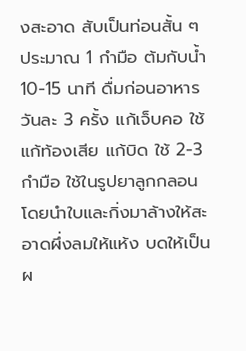งสะอาด สับเป็นท่อนสั้น ๆ ประมาณ 1 กำมือ ต้มกับน้ำ 10-15 นาที ดื่มก่อนอาหารวันละ 3 ครั้ง แก้เจ็บคอ ใช้แก้ท้องเสีย แก้บิด ใช้ 2-3 กำมือ ใช้ในรูปยาลูกกลอน โดยนำใบและกิ่งมาล้างให้สะอาดผึ่งลมให้แห้ง บดให้เป็นผ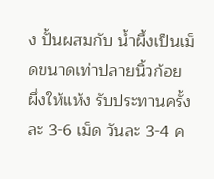ง ปั้นผสมกับ น้ำผึ้งเป็นเม็ดขนาดเท่าปลายนิ้วก้อย ผึ่งให้แห้ง รับประทานครั้งละ 3-6 เม็ด วันละ 3-4 ค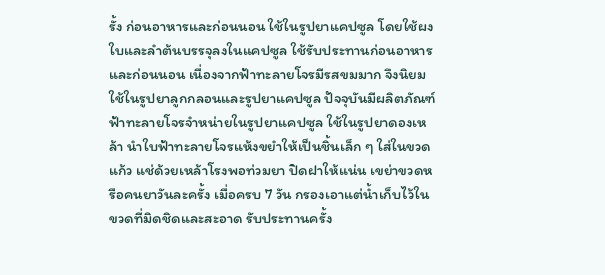รั้ง ก่อนอาหารและก่อนนอน ใช้ในรูปยาแคปซูล โดยใช้ผงใบและลำต้นบรรจุลงในแคปซูล ใช้รับประทานก่อนอาหารและก่อนนอน เนื่องจากฟ้าทะลายโจรมีรสขมมาก จึงนิยมใช้ในรูปยาลูกกลอนและรูปยาแคปซูล ปัจจุบันมีผลิตภัณฑ์ฟ้าทะลายโจรจำหน่ายในรูปยาแคปซูล ใช้ในรูปยาดองเหล้า นำใบฟ้าทะลายโจรแห้งขยำให้เป็นชิ้นเล็ก ๆ ใส่ในขวดแก้ว แช่ด้วยเหล้าโรงพอท่วมยา ปิดฝาให้แน่น เขย่าขวดหรือคนยาวันละครั้ง เมื่อครบ 7 วัน กรองเอาแต่น้ำเก็บไว้ในขวดที่มิดชิดและสะอาด รับประทานครั้ง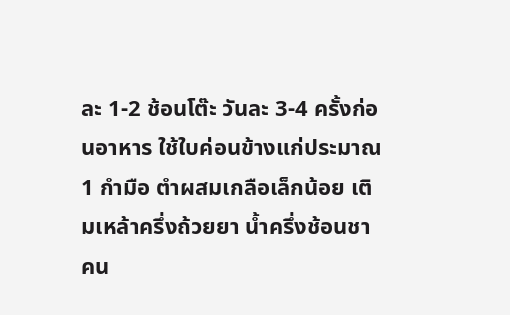ละ 1-2 ช้อนโต๊ะ วันละ 3-4 ครั้งก่อนอาหาร ใช้ใบค่อนข้างแก่ประมาณ 1 กำมือ ตำผสมเกลือเล็กน้อย เติมเหล้าครึ่งถ้วยยา น้ำครึ่งช้อนชา คน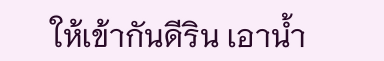ให้เข้ากันดีริน เอาน้ำ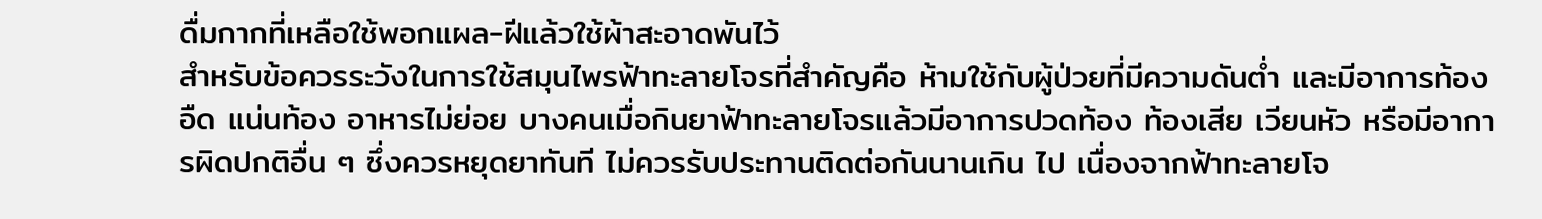ดื่มกากที่เหลือใช้พอกแผล-ฝีแล้วใช้ผ้าสะอาดพันไว้
สำหรับข้อควรระวังในการใช้สมุนไพรฟ้าทะลายโจรที่สำคัญคือ ห้ามใช้กับผู้ป่วยที่มีความดันต่ำ และมีอาการท้องอืด แน่นท้อง อาหารไม่ย่อย บางคนเมื่อกินยาฟ้าทะลายโจรแล้วมีอาการปวดท้อง ท้องเสีย เวียนหัว หรือมีอาการผิดปกติอื่น ๆ ซึ่งควรหยุดยาทันที ไม่ควรรับประทานติดต่อกันนานเกิน ไป เนื่องจากฟ้าทะลายโจ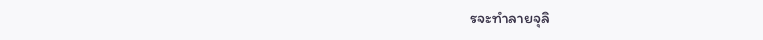รจะทำลายจุลิ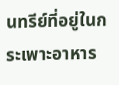นทรีย์ที่อยู่ในกระเพาะอาหาร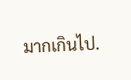มากเกินไป.